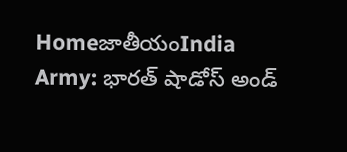HomeజాతీయంIndia Army: భారత్ షాడోస్ అండ్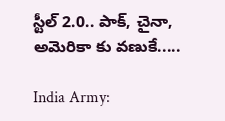స్టీల్ 2.0.. పాక్, చైనా, అమెరికా కు వణుకే.....

India Army: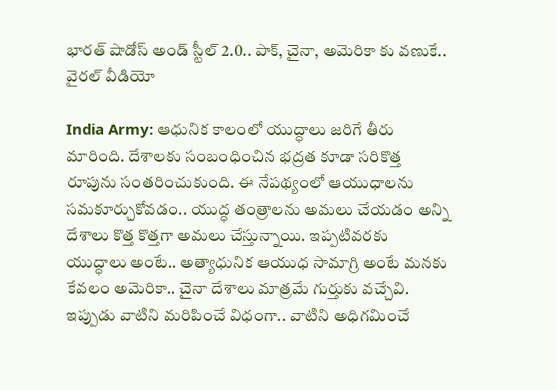భారత్ షాడోస్ అండ్ స్టీల్ 2.0.. పాక్, చైనా, అమెరికా కు వణుకే.. వైరల్ వీడియో

India Army: ఆధునిక కాలంలో యుద్ధాలు జరిగే తీరు మారింది. దేశాలకు సంబంధించిన భద్రత కూడా సరికొత్త రూపును సంతరించుకుంది. ఈ నేపథ్యంలో ఆయుధాలను సమకూర్చుకోవడం.. యుద్ధ తంత్రాలను అమలు చేయడం అన్ని దేశాలు కొత్త కొత్తగా అమలు చేస్తున్నాయి. ఇప్పటివరకు యుద్ధాలు అంటే.. అత్యాధునిక ఆయుధ సామాగ్రి అంటే మనకు కేవలం అమెరికా.. చైనా దేశాలు మాత్రమే గుర్తుకు వచ్చేవి. ఇప్పుడు వాటిని మరిపించే విధంగా.. వాటిని అధిగమించే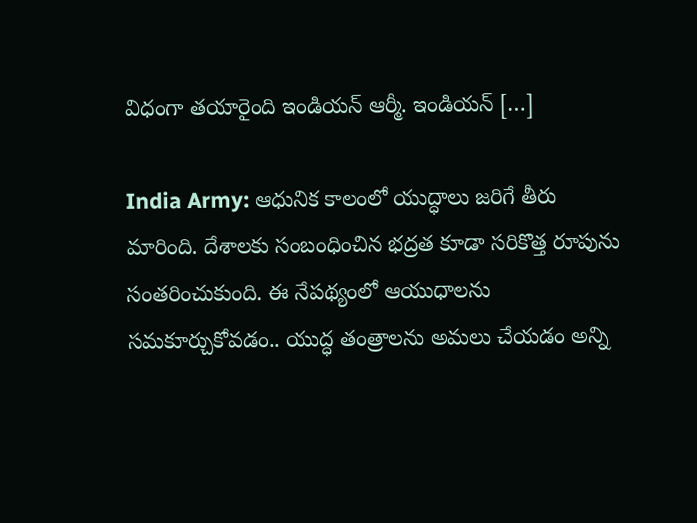విధంగా తయారైంది ఇండియన్ ఆర్మీ. ఇండియన్ […]

India Army: ఆధునిక కాలంలో యుద్ధాలు జరిగే తీరు మారింది. దేశాలకు సంబంధించిన భద్రత కూడా సరికొత్త రూపును సంతరించుకుంది. ఈ నేపథ్యంలో ఆయుధాలను సమకూర్చుకోవడం.. యుద్ధ తంత్రాలను అమలు చేయడం అన్ని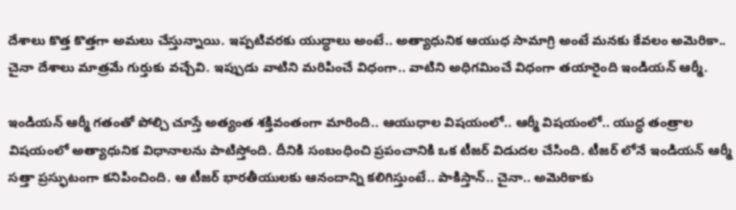దేశాలు కొత్త కొత్తగా అమలు చేస్తున్నాయి. ఇప్పటివరకు యుద్ధాలు అంటే.. అత్యాధునిక ఆయుధ సామాగ్రి అంటే మనకు కేవలం అమెరికా.. చైనా దేశాలు మాత్రమే గుర్తుకు వచ్చేవి. ఇప్పుడు వాటిని మరిపించే విధంగా.. వాటిని అధిగమించే విధంగా తయారైంది ఇండియన్ ఆర్మీ.

ఇండియన్ ఆర్మీ గతంతో పోల్చి చూస్తే అత్యంత శక్తివంతంగా మారింది.. ఆయుధాల విషయంలో.. ఆర్మీ విషయంలో.. యుద్ధ తంత్రాల విషయంలో అత్యాధునిక విధానాలను పాటిస్తోంది. దీనికి సంబంధించి ప్రపంచానికి ఒక టీజర్ విడుదల చేసింది. టీజర్ లోనే ఇండియన్ ఆర్మీ సత్తా ప్రస్ఫుటంగా కనిపించింది. ఆ టీజర్ భారతీయులకు ఆనందాన్ని కలిగిస్తుంటే.. పాకిస్తాన్.. చైనా.. అమెరికాకు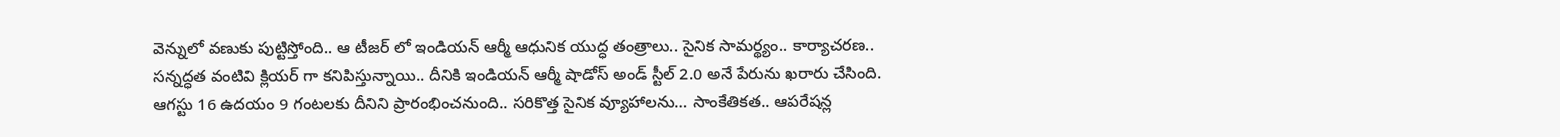వెన్నులో వణుకు పుట్టిస్తోంది.. ఆ టీజర్ లో ఇండియన్ ఆర్మీ ఆధునిక యుద్ధ తంత్రాలు.. సైనిక సామర్థ్యం.. కార్యాచరణ.. సన్నద్ధత వంటివి క్లియర్ గా కనిపిస్తున్నాయి.. దీనికి ఇండియన్ ఆర్మీ షాడోస్ అండ్ స్టీల్ 2.0 అనే పేరును ఖరారు చేసింది. ఆగస్టు 16 ఉదయం 9 గంటలకు దీనిని ప్రారంభించనుంది.. సరికొత్త సైనిక వ్యూహాలను… సాంకేతికత.. ఆపరేషన్ల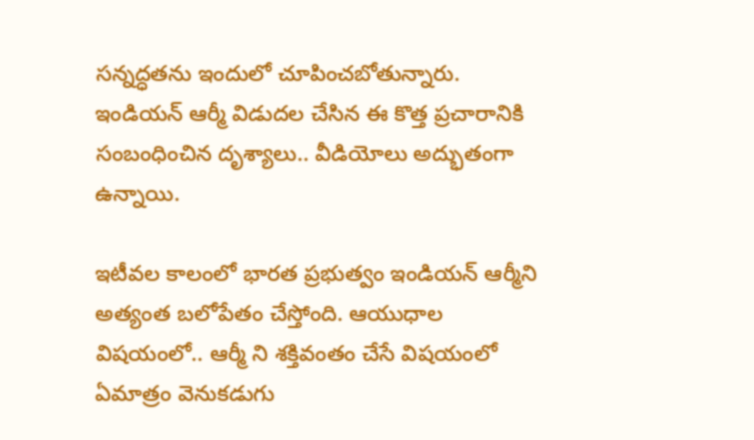సన్నద్ధతను ఇందులో చూపించబోతున్నారు. ఇండియన్ ఆర్మీ విడుదల చేసిన ఈ కొత్త ప్రచారానికి సంబంధించిన దృశ్యాలు.. వీడియోలు అద్భుతంగా ఉన్నాయి.

ఇటీవల కాలంలో భారత ప్రభుత్వం ఇండియన్ ఆర్మీని అత్యంత బలోపేతం చేస్తోంది. ఆయుధాల విషయంలో.. ఆర్మీ ని శక్తివంతం చేసే విషయంలో ఏమాత్రం వెనుకడుగు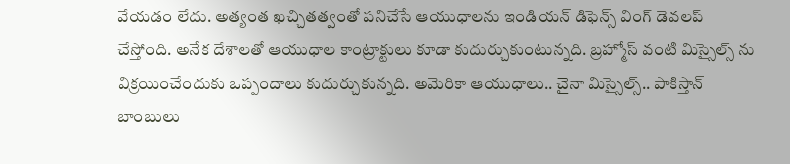వేయడం లేదు. అత్యంత ఖచ్చితత్వంతో పనిచేసే ఆయుధాలను ఇండియన్ డిఫెన్స్ వింగ్ డెవలప్ చేస్తోంది. అనేక దేశాలతో ఆయుధాల కాంట్రాక్టులు కూడా కుదుర్చుకుంటున్నది. బ్రహ్మోస్ వంటి మిస్సైల్స్ ను విక్రయించేందుకు ఒప్పందాలు కుదుర్చుకున్నది. అమెరికా ఆయుధాలు.. చైనా మిస్సైల్స్.. పాకిస్తాన్ బాంబులు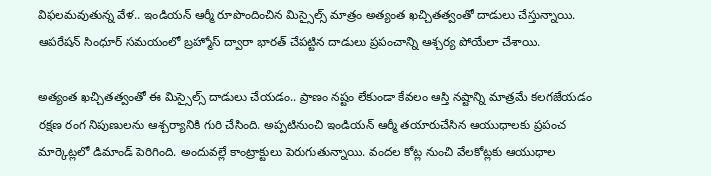విఫలమవుతున్న వేళ.. ఇండియన్ ఆర్మీ రూపొందించిన మిస్సైల్స్ మాత్రం అత్యంత ఖచ్చితత్వంతో దాడులు చేస్తున్నాయి. ఆపరేషన్ సింధూర్ సమయంలో బ్రహ్మోస్ ద్వారా భారత్ చేపట్టిన దాడులు ప్రపంచాన్ని ఆశ్చర్య పోయేలా చేశాయి.

అత్యంత ఖచ్చితత్వంతో ఈ మిస్సైల్స్ దాడులు చేయడం.. ప్రాణం నష్టం లేకుండా కేవలం ఆస్తి నష్టాన్ని మాత్రమే కలగజేయడం రక్షణ రంగ నిపుణులను ఆశ్చర్యానికి గురి చేసింది. అప్పటినుంచి ఇండియన్ ఆర్మీ తయారుచేసిన ఆయుధాలకు ప్రపంచ మార్కెట్లలో డిమాండ్ పెరిగింది. అందువల్లే కాంట్రాక్టులు పెరుగుతున్నాయి. వందల కోట్ల నుంచి వేలకోట్లకు ఆయుధాల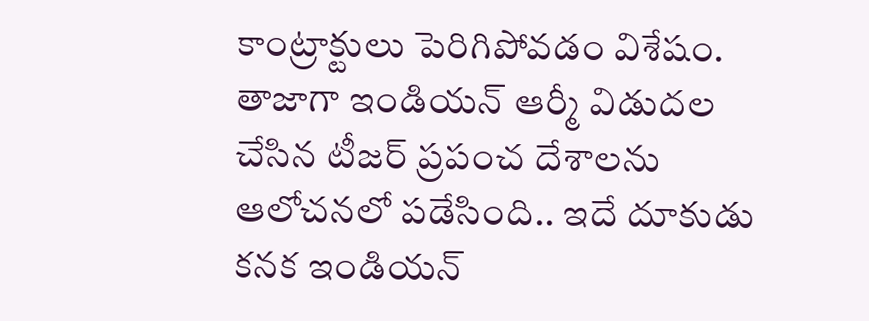కాంట్రాక్టులు పెరిగిపోవడం విశేషం. తాజాగా ఇండియన్ ఆర్మీ విడుదల చేసిన టీజర్ ప్రపంచ దేశాలను ఆలోచనలో పడేసింది.. ఇదే దూకుడు కనక ఇండియన్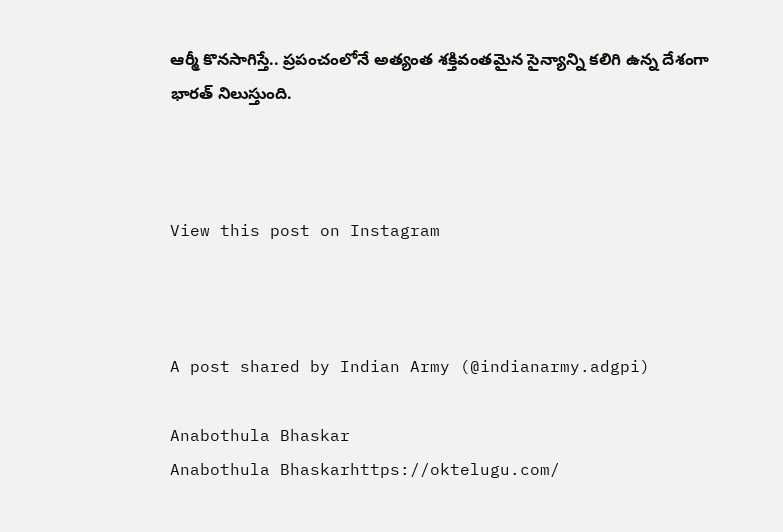ఆర్మీ కొనసాగిస్తే.. ప్రపంచంలోనే అత్యంత శక్తివంతమైన సైన్యాన్ని కలిగి ఉన్న దేశంగా భారత్ నిలుస్తుంది.



View this post on Instagram



A post shared by Indian Army (@indianarmy.adgpi)

Anabothula Bhaskar
Anabothula Bhaskarhttps://oktelugu.com/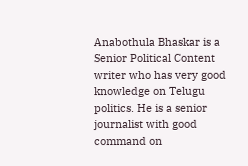Anabothula Bhaskar is a Senior Political Content writer who has very good knowledge on Telugu politics. He is a senior journalist with good command on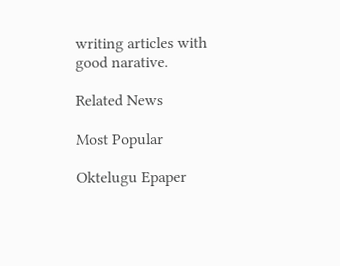writing articles with good narative.

Related News

Most Popular

Oktelugu Epaper